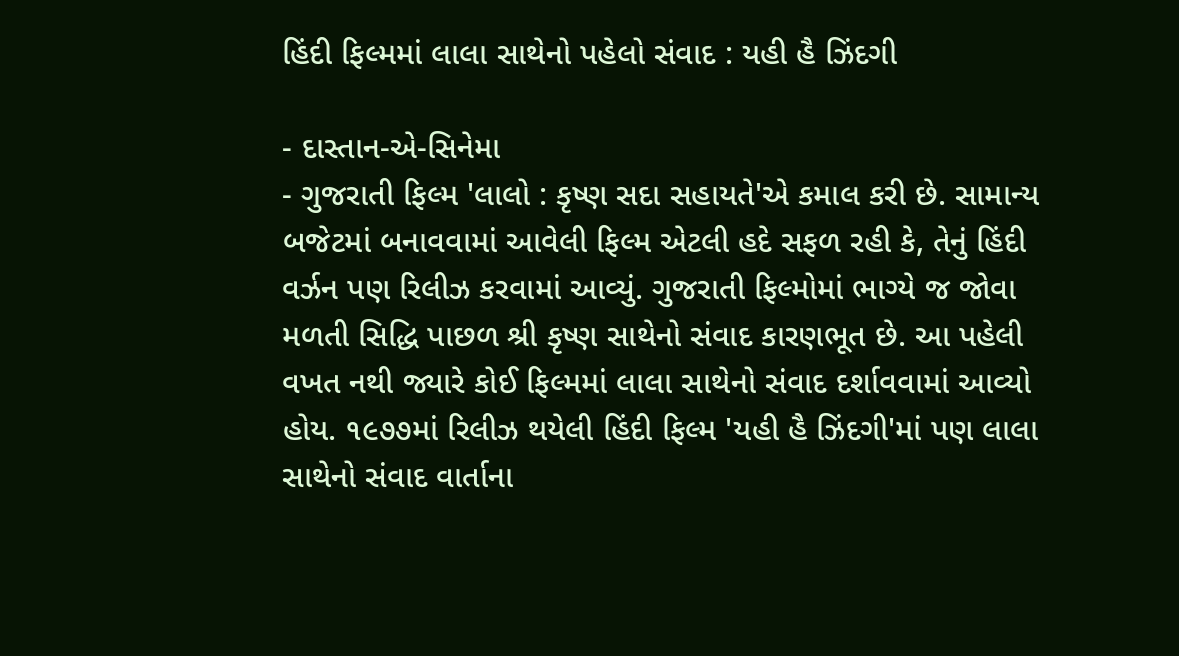હિંદી ફિલ્મમાં લાલા સાથેનો પહેલો સંવાદ : યહી હૈ ઝિંદગી

- દાસ્તાન-એ-સિનેમા
- ગુજરાતી ફિલ્મ 'લાલો : કૃષ્ણ સદા સહાયતે'એ કમાલ કરી છે. સામાન્ય બજેટમાં બનાવવામાં આવેલી ફિલ્મ એટલી હદે સફળ રહી કે, તેનું હિંદી વર્ઝન પણ રિલીઝ કરવામાં આવ્યું. ગુજરાતી ફિલ્મોમાં ભાગ્યે જ જોવા મળતી સિદ્ધિ પાછળ શ્રી કૃષ્ણ સાથેનો સંવાદ કારણભૂત છે. આ પહેલી વખત નથી જ્યારે કોઈ ફિલ્મમાં લાલા સાથેનો સંવાદ દર્શાવવામાં આવ્યો હોય. ૧૯૭૭માં રિલીઝ થયેલી હિંદી ફિલ્મ 'યહી હૈ ઝિંદગી'માં પણ લાલા સાથેનો સંવાદ વાર્તાના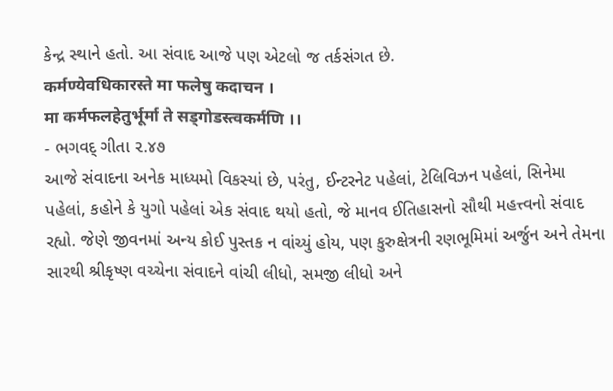કેન્દ્ર સ્થાને હતો. આ સંવાદ આજે પણ એટલો જ તર્કસંગત છે.
कर्मण्येवधिकारस्ते मा फलेषु कदाचन ।
मा कर्मफलहेतुर्भूर्मा ते सड्गोडस्त्वकर्मणि ।।
- ભગવદ્ ગીતા ૨.૪૭
આજે સંવાદના અનેક માધ્યમો વિકસ્યાં છે, પરંતુ, ઈન્ટરનેટ પહેલાં, ટેલિવિઝન પહેલાં, સિનેમા પહેલાં, કહોને કે યુગો પહેલાં એક સંવાદ થયો હતો, જે માનવ ઈતિહાસનો સૌથી મહત્ત્વનો સંવાદ રહ્યો. જેણે જીવનમાં અન્ય કોઈ પુસ્તક ન વાંચ્યું હોય, પણ કુરુક્ષેત્રની રણભૂમિમાં અર્જુન અને તેમના સારથી શ્રીકૃષ્ણ વચ્ચેના સંવાદને વાંચી લીધો, સમજી લીધો અને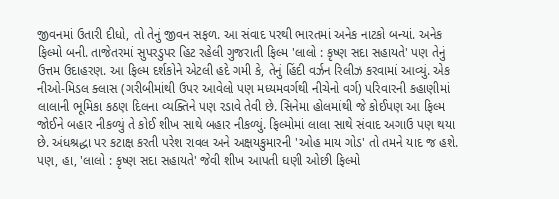જીવનમાં ઉતારી દીધો, તો તેનું જીવન સફળ. આ સંવાદ પરથી ભારતમાં અનેક નાટકો બન્યાં. અનેક ફિલ્મો બની. તાજેતરમાં સુપરડુપર હિટ રહેલી ગુજરાતી ફિલ્મ 'લાલો : કૃષ્ણ સદા સહાયતે' પણ તેનું ઉત્તમ ઉદાહરણ. આ ફિલ્મ દર્શકોને એટલી હદે ગમી કે, તેનું હિંદી વર્ઝન રિલીઝ કરવામાં આવ્યું. એક નીઓ-મિડલ ક્લાસ (ગરીબીમાંથી ઉપર આવેલો પણ મધ્યમવર્ગથી નીચેનો વર્ગ) પરિવારની કહાણીમાં લાલાની ભૂમિકા કઠણ દિલના વ્યક્તિને પણ રડાવે તેવી છે. સિનેમા હોલમાંથી જે કોઈપણ આ ફિલ્મ જોઈને બહાર નીકળ્યું તે કોઈ શીખ સાથે બહાર નીકળ્યું. ફિલ્મોમાં લાલા સાથે સંવાદ અગાઉ પણ થયા છે. અંધશ્રદ્ધા પર કટાક્ષ કરતી પરેશ રાવલ અને અક્ષયકુમારની 'ઓહ માય ગોડ' તો તમને યાદ જ હશે. પણ, હા, 'લાલો : કૃષ્ણ સદા સહાયતે' જેવી શીખ આપતી ઘણી ઓછી ફિલ્મો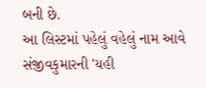બની છે.
આ લિસ્ટમાં પહેલું વહેલું નામ આવે સંજીવકુમારની 'યહી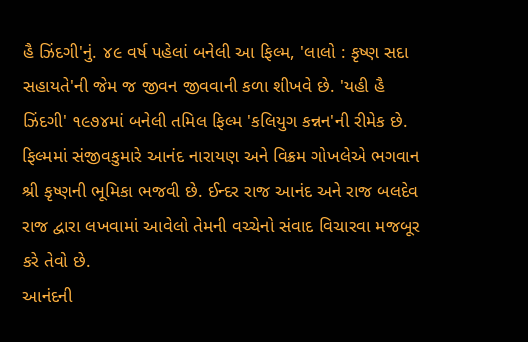હૈ ઝિંદગી'નું. ૪૯ વર્ષ પહેલાં બનેલી આ ફિલ્મ, 'લાલો : કૃષ્ણ સદા સહાયતે'ની જેમ જ જીવન જીવવાની કળા શીખવે છે. 'યહી હૈ ઝિંદગી' ૧૯૭૪માં બનેલી તમિલ ફિલ્મ 'કલિયુગ કન્નન'ની રીમેક છે. ફિલ્મમાં સંજીવકુમારે આનંદ નારાયણ અને વિક્રમ ગોખલેએ ભગવાન શ્રી કૃષ્ણની ભૂમિકા ભજવી છે. ઈન્દર રાજ આનંદ અને રાજ બલદેવ રાજ દ્વારા લખવામાં આવેલો તેમની વચ્ચેનો સંવાદ વિચારવા મજબૂર કરે તેવો છે.
આનંદની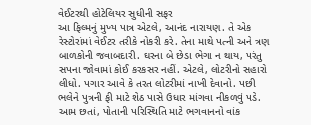વેઈટરથી હોટેલિયર સુધીની સફર
આ ફિલ્મનું મુખ્ય પાત્ર એટલે, આનંદ નારાયણ. તે એક રેસ્ટોરાંમાં વેઈટર તરીકે નોકરી કરે. તેના માથે પત્ની અને ત્રણ બાળકોની જવાબદારી. ઘરના બે છેડા ભેગા ન થાય, પરંતુ સપના જોવામાં કોઈ કરકસર નહીં. એટલે, લોટરીનો સહારો લીધો. પગાર આવે કે તરત લોટરીમાં નાખી દેવાનો. પછી ભલેને પુત્રની ફી માટે શેઠ પાસે ઉધાર માંગવા નીકળવું પડે. આમ છતાં, પોતાની પરિસ્થિતિ માટે ભગવાનનો વાંક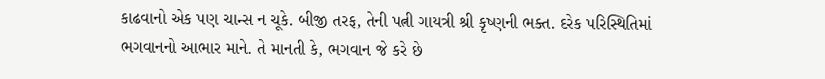કાઢવાનો એક પણ ચાન્સ ન ચૂકે. બીજી તરફ, તેની પત્ની ગાયત્રી શ્રી કૃષ્ણની ભક્ત. દરેક પરિસ્થિતિમાં ભગવાનનો આભાર માને. તે માનતી કે, ભગવાન જે કરે છે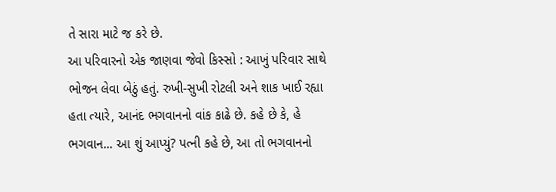તે સારા માટે જ કરે છે.
આ પરિવારનો એક જાણવા જેવો કિસ્સો : આખું પરિવાર સાથે ભોજન લેવા બેઠું હતું. રુખી-સુખી રોટલી અને શાક ખાઈ રહ્યા હતા ત્યારે, આનંદ ભગવાનનો વાંક કાઢે છે. કહે છે કે, હે ભગવાન... આ શું આપ્યું? પત્ની કહે છે, આ તો ભગવાનનો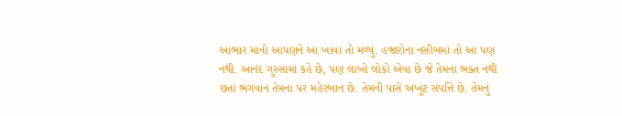આભાર માનો આપણને આ ખાવા તો મળ્યું. હજારોના નસીબમાં તો આ પણ નથી. આનંદ ગુસ્સામાં કહે છે, પણ લાખો લોકો એવા છે જે તેમના ભક્ત નથી છતાં ભગવાન તેમના પર મહેરબાન છે. તેમની પાસે અખૂટ સંપત્તિ છે. તેમનું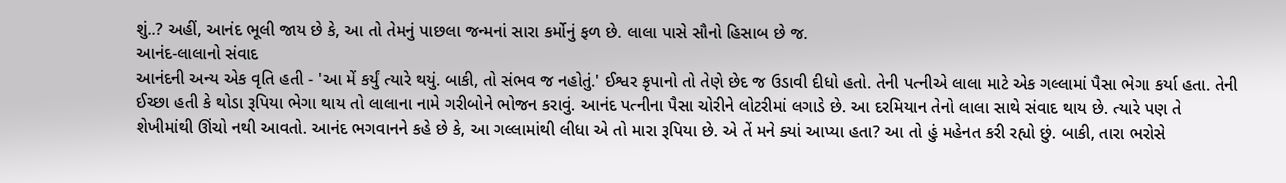શું..? અહીં, આનંદ ભૂલી જાય છે કે, આ તો તેમનું પાછલા જન્મનાં સારા કર્મોનું ફળ છે. લાલા પાસે સૌનો હિસાબ છે જ.
આનંદ-લાલાનો સંવાદ
આનંદની અન્ય એક વૃતિ હતી - 'આ મેં કર્યું ત્યારે થયું. બાકી, તો સંભવ જ નહોતું.' ઈશ્વર કૃપાનો તો તેણે છેદ જ ઉડાવી દીધો હતો. તેની પત્નીએ લાલા માટે એક ગલ્લામાં પૈસા ભેગા કર્યા હતા. તેની ઈચ્છા હતી કે થોડા રૂપિયા ભેગા થાય તો લાલાના નામે ગરીબોને ભોજન કરાવું. આનંદ પત્નીના પૈસા ચોરીને લોટરીમાં લગાડે છે. આ દરમિયાન તેનો લાલા સાથે સંવાદ થાય છે. ત્યારે પણ તે શેખીમાંથી ઊંચો નથી આવતો. આનંદ ભગવાનને કહે છે કે, આ ગલ્લામાંથી લીધા એ તો મારા રૂપિયા છે. એ તેં મને ક્યાં આપ્યા હતા? આ તો હું મહેનત કરી રહ્યો છું. બાકી, તારા ભરોસે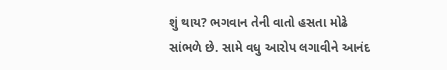શું થાય? ભગવાન તેની વાતો હસતા મોઢે સાંભળે છે. સામે વધુ આરોપ લગાવીને આનંદ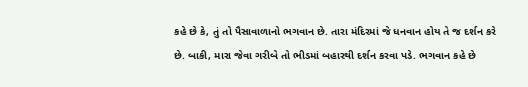કહે છે કે, તું તો પૈસાવાળાનો ભગવાન છે. તારા મંદિરમાં જે ધનવાન હોય તે જ દર્શન કરે છે. બાકી, મારા જેવા ગરીબે તો ભીડમાં બહારથી દર્શન કરવા પડે. ભગવાન કહે છે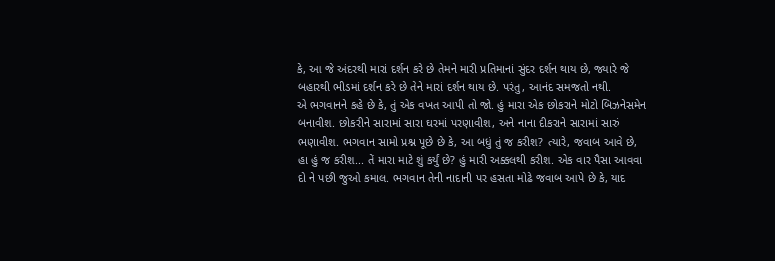કે, આ જે અંદરથી મારાં દર્શન કરે છે તેમને મારી પ્રતિમાનાં સુંદર દર્શન થાય છે, જ્યારે જે બહારથી ભીડમાં દર્શન કરે છે તેને મારાં દર્શન થાય છે. પરંતુ, આનંદ સમજતો નથી.
એ ભગવાનને કહે છે કે, તું એક વખત આપી તો જો. હું મારા એક છોકરાને મોટો બિઝનેસમેન બનાવીશ. છોકરીને સારામાં સારા ઘરમાં પરણાવીશ, અને નાના દીકરાને સારામાં સારું ભણાવીશ. ભગવાન સામો પ્રશ્ન પૂછે છે કે, આ બધું તું જ કરીશ? ત્યારે, જવાબ આવે છે, હા હું જ કરીશ... તેં મારા માટે શું કર્યું છે? હું મારી અક્કલથી કરીશ. એક વાર પૈસા આવવા દો ને પછી જુઓ કમાલ. ભગવાન તેની નાદાની પર હસતા મોઢે જવાબ આપે છે કે, યાદ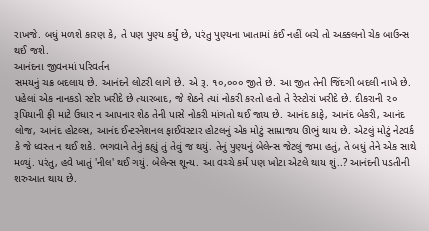રાખજે. બધું મળશે કારણ કે, તે પણ પુણ્ય કર્યું છે, પરંતુ પુણ્યના ખાતામાં કંઈ નહીં બચે તો અક્કલનો ચેક બાઉન્સ થઈ જશે.
આનંદના જીવનમાં પરિવર્તન
સમયનું ચક્ર બદલાય છે. આનંદને લોટરી લાગે છે. એ રૂ. ૧૦,૦૦૦ જીતે છે. આ જીત તેની જિંદગી બદલી નાખે છે. પહેલાં એક નાનકડો સ્ટોર ખરીદે છે ત્યારબાદ, જે શેઠને ત્યાં નોકરી કરતો હતો તે રેસ્ટોરાં ખરીદે છે. દીકરાની ૨૦ રૂપિયાની ફી માટે ઉધાર ન આપનાર શેઠ તેની પાસે નોકરી માંગતો થઈ જાય છે. આનંદ કાફે, આનંદ બેકરી, આનંદ લોજ, આનંદ હોટલ્સ, આનંદ ઈન્ટરનેશનલ ફાઈવસ્ટાર હોટલનું એક મોટું સામ્રાજય ઊભું થાય છે. એટલું મોટું નેટવર્ક કે જે ધ્વસ્ત ન થઈ શકે. ભગવાને તેનું કહ્યું તું તેવું જ થયું. તેનું પુણ્યનું બેલેન્સ જેટલું જમા હતું, તે બધું તેને એક સાથે મળ્યું. પરંતુ, હવે ખાતું 'નીલ' થઈ ગયું. બેલેન્સ શૂન્ય. આ વચ્ચે કર્મ પણ ખોટા એટલે થાય શું..? આનંદની પડતીની શરુઆત થાય છે.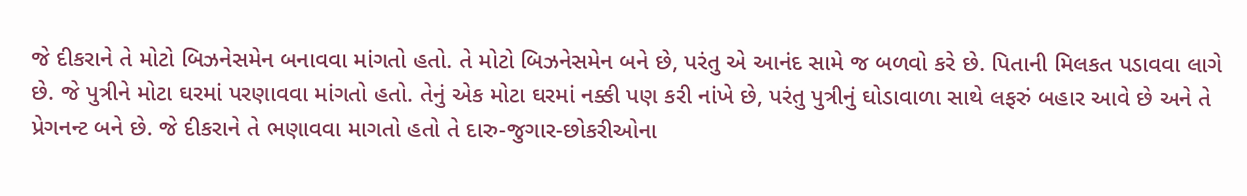જે દીકરાને તે મોટો બિઝનેસમેન બનાવવા માંગતો હતો. તે મોટો બિઝનેસમેન બને છે, પરંતુ એ આનંદ સામે જ બળવો કરે છે. પિતાની મિલકત પડાવવા લાગે છે. જે પુત્રીને મોટા ઘરમાં પરણાવવા માંગતો હતો. તેનું એક મોટા ઘરમાં નક્કી પણ કરી નાંખે છે, પરંતુ પુત્રીનું ઘોડાવાળા સાથે લફરું બહાર આવે છે અને તે પ્રેગનન્ટ બને છે. જે દીકરાને તે ભણાવવા માગતો હતો તે દારુ-જુગાર-છોકરીઓના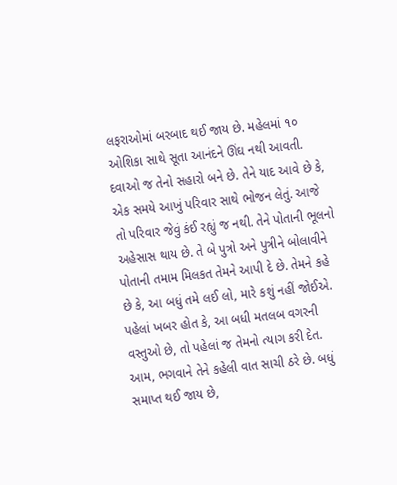લફરાઓમાં બરબાદ થઈ જાય છે. મહેલમાં ૧૦ ઓશિકા સાથે સૂતા આનંદને ઊંઘ નથી આવતી. દવાઓ જ તેનો સહારો બને છે. તેને યાદ આવે છે કે, એક સમયે આખું પરિવાર સાથે ભોજન લેતું. આજે તો પરિવાર જેવું કંઈ રહ્યું જ નથી. તેને પોતાની ભૂલનો અહેસાસ થાય છે. તે બે પુત્રો અને પુત્રીને બોલાવીને પોતાની તમામ મિલકત તેમને આપી દે છે. તેમને કહે છે કે, આ બધું તમે લઈ લો, મારે કશું નહીં જોઈએ. પહેલાં ખબર હોત કે, આ બધી મતલબ વગરની વસ્તુઓ છે, તો પહેલાં જ તેમનો ત્યાગ કરી દેત. આમ, ભગવાને તેને કહેલી વાત સાચી ઠરે છે. બધું સમાપ્ત થઈ જાય છે,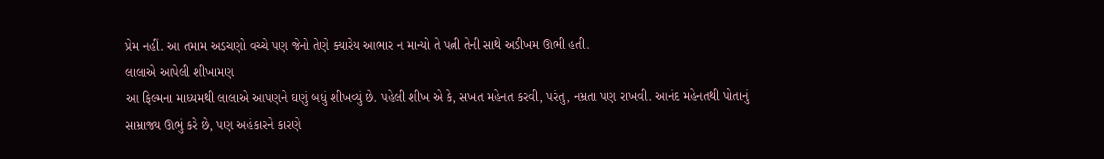પ્રેમ નહીં. આ તમામ અડચણો વચ્ચે પણ જેનો તેણે ક્યારેય આભાર ન માન્યો તે પત્ની તેની સાથે અડીખમ ઊભી હતી.
લાલાએ આપેલી શીખામણ
આ ફિલ્મના માધ્યમથી લાલાએ આપણને ઘણું બધું શીખવ્યું છે. પહેલી શીખ એ કે, સખત મહેનત કરવી, પરંતુ, નમ્રતા પણ રાખવી. આનંદ મહેનતથી પોતાનું સામ્રાજ્ય ઊભું કરે છે, પણ અહંકારને કારણે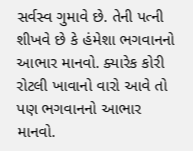સર્વસ્વ ગુમાવે છે. તેની પત્ની શીખવે છે કે હંમેશા ભગવાનનો આભાર માનવો. ક્યારેક કોરી રોટલી ખાવાનો વારો આવે તો પણ ભગવાનનો આભાર માનવો.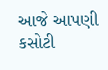આજે આપણી કસોટી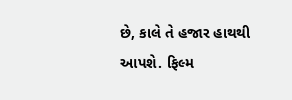છે, કાલે તે હજાર હાથથી આપશે. ફિલ્મ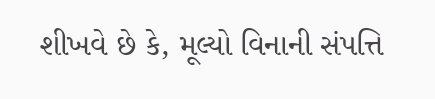શીખવે છે કે, મૂલ્યો વિનાની સંપત્તિ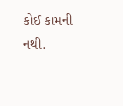કોઈ કામની નથી.